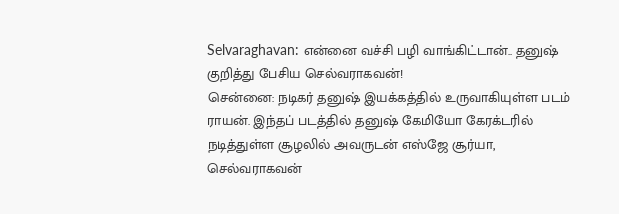Selvaraghavan: என்னை வச்சி பழி வாங்கிட்டான்.. தனுஷ் குறித்து பேசிய செல்வராகவன்!
சென்னை: நடிகர் தனுஷ் இயக்கத்தில் உருவாகியுள்ள படம் ராயன். இந்தப் படத்தில் தனுஷ் கேமியோ கேரக்டரில் நடித்துள்ள சூழலில் அவருடன் எஸ்ஜே சூர்யா, செல்வராகவன்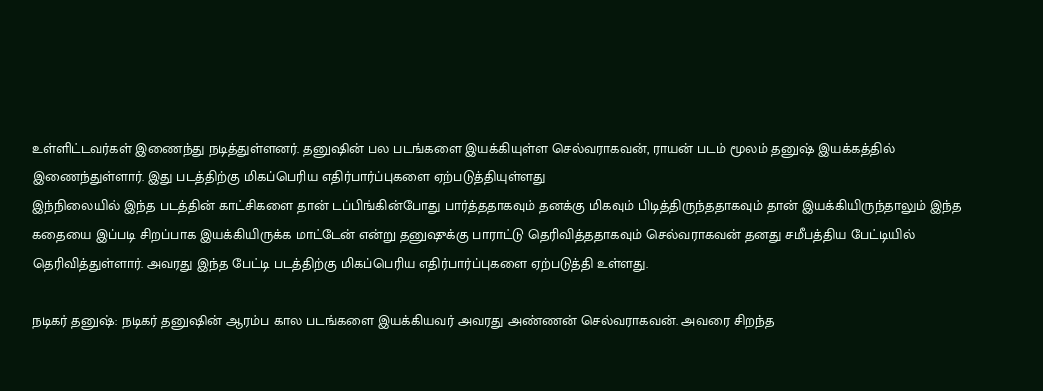உள்ளிட்டவர்கள் இணைந்து நடித்துள்ளனர். தனுஷின் பல படங்களை இயக்கியுள்ள செல்வராகவன், ராயன் படம் மூலம் தனுஷ் இயக்கத்தில் இணைந்துள்ளார். இது படத்திற்கு மிகப்பெரிய எதிர்பார்ப்புகளை ஏற்படுத்தியுள்ளது
இந்நிலையில் இந்த படத்தின் காட்சிகளை தான் டப்பிங்கின்போது பார்த்ததாகவும் தனக்கு மிகவும் பிடித்திருந்ததாகவும் தான் இயக்கியிருந்தாலும் இந்த கதையை இப்படி சிறப்பாக இயக்கியிருக்க மாட்டேன் என்று தனுஷுக்கு பாராட்டு தெரிவித்ததாகவும் செல்வராகவன் தனது சமீபத்திய பேட்டியில் தெரிவித்துள்ளார். அவரது இந்த பேட்டி படத்திற்கு மிகப்பெரிய எதிர்பார்ப்புகளை ஏற்படுத்தி உள்ளது.

நடிகர் தனுஷ்: நடிகர் தனுஷின் ஆரம்ப கால படங்களை இயக்கியவர் அவரது அண்ணன் செல்வராகவன். அவரை சிறந்த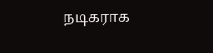நடிகராக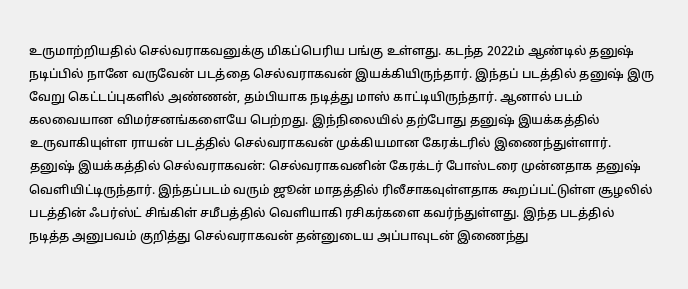உருமாற்றியதில் செல்வராகவனுக்கு மிகப்பெரிய பங்கு உள்ளது. கடந்த 2022ம் ஆண்டில் தனுஷ் நடிப்பில் நானே வருவேன் படத்தை செல்வராகவன் இயக்கியிருந்தார். இந்தப் படத்தில் தனுஷ் இரு வேறு கெட்டப்புகளில் அண்ணன், தம்பியாக நடித்து மாஸ் காட்டியிருந்தார். ஆனால் படம் கலவையான விமர்சனங்களையே பெற்றது. இந்நிலையில் தற்போது தனுஷ் இயக்கத்தில் உருவாகியுள்ள ராயன் படத்தில் செல்வராகவன் முக்கியமான கேரக்டரில் இணைந்துள்ளார்.
தனுஷ் இயக்கத்தில் செல்வராகவன்: செல்வராகவனின் கேரக்டர் போஸ்டரை முன்னதாக தனுஷ் வெளியிட்டிருந்தார். இந்தப்படம் வரும் ஜூன் மாதத்தில் ரிலீசாகவுள்ளதாக கூறப்பட்டுள்ள சூழலில் படத்தின் ஃபர்ஸ்ட் சிங்கிள் சமீபத்தில் வெளியாகி ரசிகர்களை கவர்ந்துள்ளது. இந்த படத்தில் நடித்த அனுபவம் குறித்து செல்வராகவன் தன்னுடைய அப்பாவுடன் இணைந்து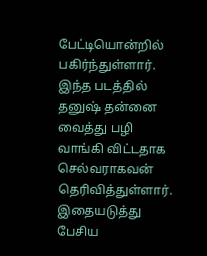பேட்டியொன்றில் பகிர்ந்துள்ளார். இந்த படத்தில் தனுஷ் தன்னை வைத்து பழி வாங்கி விட்டதாக செல்வராகவன் தெரிவித்துள்ளார். இதையடுத்து பேசிய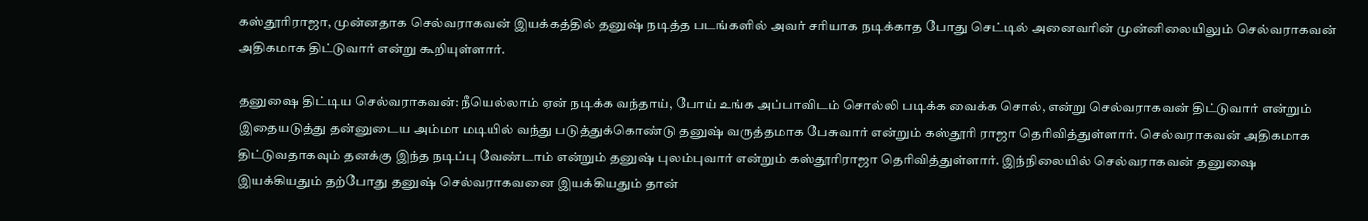கஸ்தூரிராஜா, முன்னதாக செல்வராகவன் இயக்கத்தில் தனுஷ் நடித்த படங்களில் அவர் சரியாக நடிக்காத போது செட்டில் அனைவரின் முன்னிலையிலும் செல்வராகவன் அதிகமாக திட்டுவார் என்று கூறியுள்ளார்.

தனுஷை திட்டிய செல்வராகவன்: நீயெல்லாம் ஏன் நடிக்க வந்தாய், போய் உங்க அப்பாவிடம் சொல்லி படிக்க வைக்க சொல், என்று செல்வராகவன் திட்டுவார் என்றும் இதையடுத்து தன்னுடைய அம்மா மடியில் வந்து படுத்துக்கொண்டு தனுஷ் வருத்தமாக பேசுவார் என்றும் கஸ்தூரி ராஜா தெரிவித்துள்ளார். செல்வராகவன் அதிகமாக திட்டுவதாகவும் தனக்கு இந்த நடிப்பு வேண்டாம் என்றும் தனுஷ் புலம்புவார் என்றும் கஸ்தூரிராஜா தெரிவித்துள்ளார். இந்நிலையில் செல்வராகவன் தனுஷை இயக்கியதும் தற்போது தனுஷ் செல்வராகவனை இயக்கியதும் தான்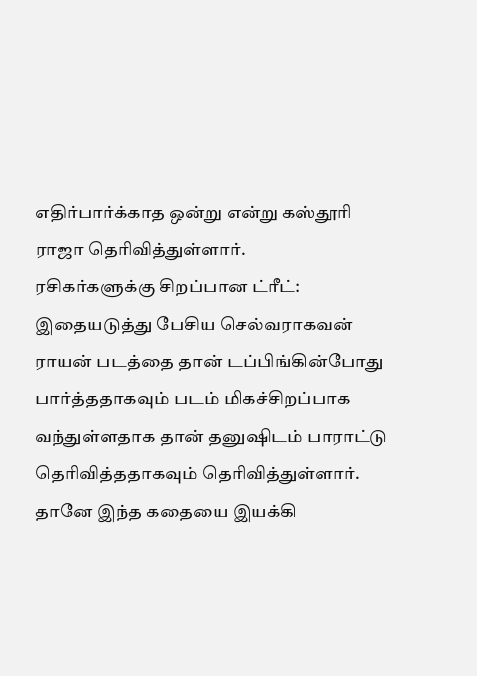எதிர்பார்க்காத ஒன்று என்று கஸ்தூரி ராஜா தெரிவித்துள்ளார்.
ரசிகர்களுக்கு சிறப்பான ட்ரீட்: இதையடுத்து பேசிய செல்வராகவன் ராயன் படத்தை தான் டப்பிங்கின்போது பார்த்ததாகவும் படம் மிகச்சிறப்பாக வந்துள்ளதாக தான் தனுஷிடம் பாராட்டு தெரிவித்ததாகவும் தெரிவித்துள்ளார். தானே இந்த கதையை இயக்கி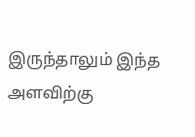இருந்தாலும் இந்த அளவிற்கு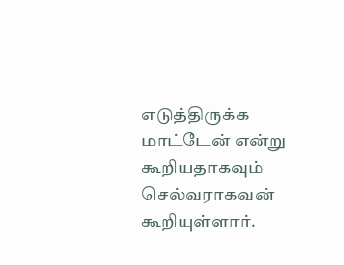எடுத்திருக்க மாட்டேன் என்று கூறியதாகவும் செல்வராகவன் கூறியுள்ளார்.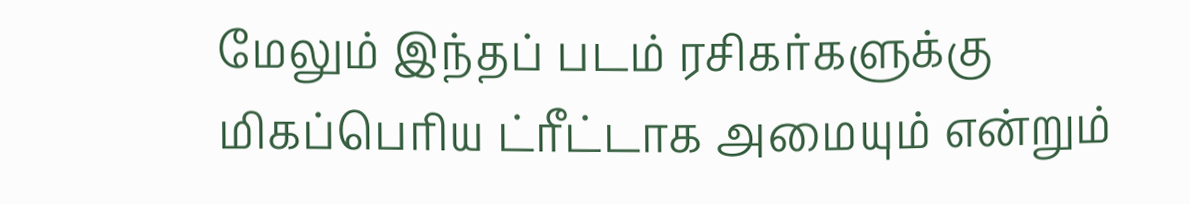மேலும் இந்தப் படம் ரசிகர்களுக்கு மிகப்பெரிய ட்ரீட்டாக அமையும் என்றும்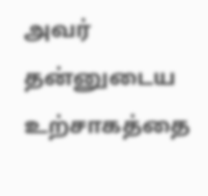அவர் தன்னுடைய உற்சாகத்தை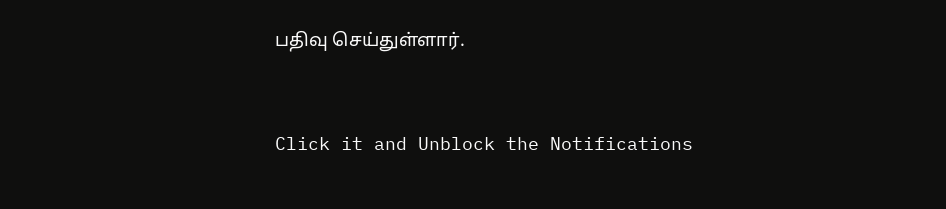பதிவு செய்துள்ளார்.


Click it and Unblock the Notifications